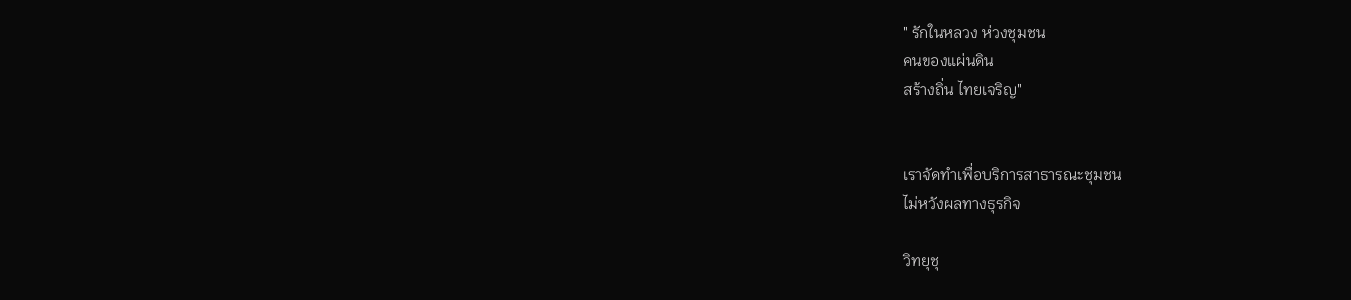" รักในหลวง ห่วงชุมชน
คนของแผ่นดิน
สร้างถิ่น ไทยเจริญ"


เราจัดทำเพื่อบริการสาธารณะชุมชน
ไม่หวังผลทางธุรกิจ

วิทยุชุ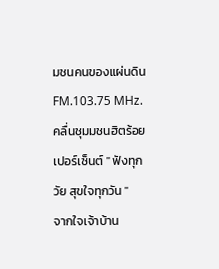มชนคนของแผ่นดิน FM.103.75 MHz. คลื่นชุมมชนฮิตร้อยเปอร์เซ็นต์ " ฟังทุกวัย สุขใจทุกวัน "
จากใจเจ้าบ้าน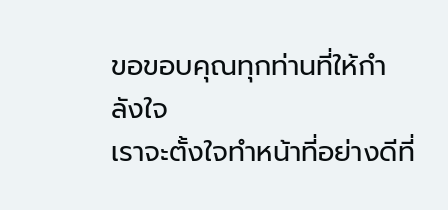ขอขอบคุณทุกท่านที่ให้กำลังใจ
เราจะตั้งใจทำหน้าที่อย่างดีที่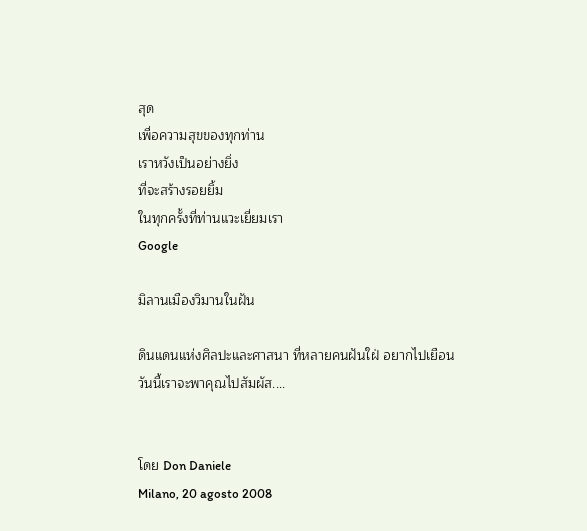สุด
เพื่อความสุขของทุกท่าน
เราหวังเป็นอย่างยิ่ง
ที่จะสร้างรอยยิ้ม
ในทุกครั้งที่ท่านแวะเยี่ยมเรา
Google

มิลานเมืองวิมานในฝัน

ดินแดนแห่งศิลปะและศาสนา ที่หลายคนฝันใฝ่ อยากไปเยือน
วันนี้เราจะพาคุณไปสัมผัส....


โดย Don Daniele
Milano, 20 agosto 2008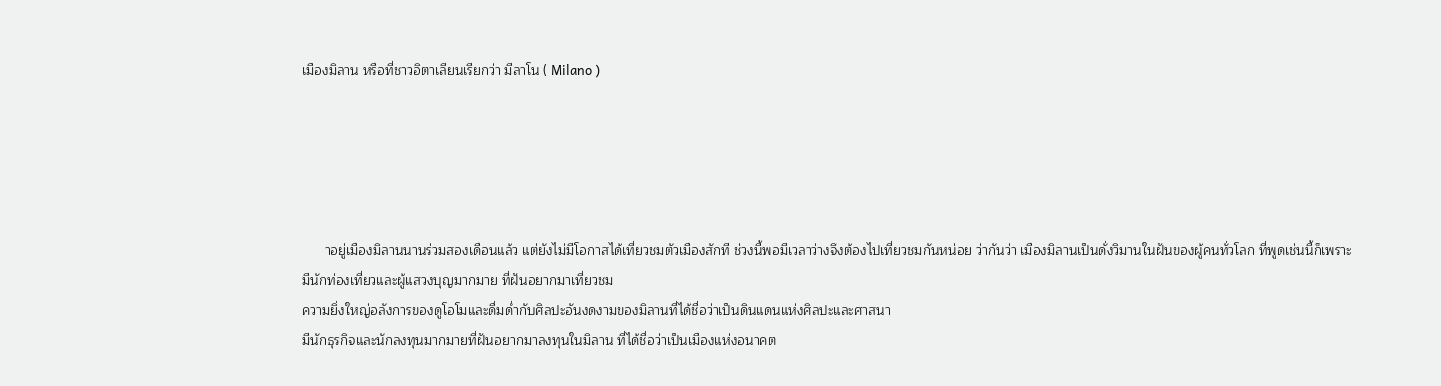เมืองมิลาน หรือที่ชาวอิตาเลียนเรียกว่า มีลาโน ( Milano )





      าอยู่เมืองมิลานนานร่วมสองเดือนแล้ว แต่ยังไม่มีโอกาสได้เที่ยวชมตัวเมืองสักที ช่วงนี้พอมีเวลาว่างจึงต้องไปเที่ยวชมกันหน่อย ว่ากันว่า เมืองมิลานเป็นดั่งวิมานในฝันของผู้คนทั่วโลก ที่พูดเช่นนี้ก็เพราะ มีนักท่องเที่ยวและผู้แสวงบุญมากมาย ที่ฝันอยากมาเที่ยวชม
ความยิ่งใหญ่อลังการของดูโอโมและดื่มด่ำกับศิลปะอันงดงามของมิลานที่ได้ชื่อว่าเป็นดินแดนแห่งศิลปะและศาสนา
มีนักธุรกิจและนักลงทุนมากมายที่ฝันอยากมาลงทุนในมิลาน ที่ได้ชื่อว่าเป็นเมืองแห่งอนาคต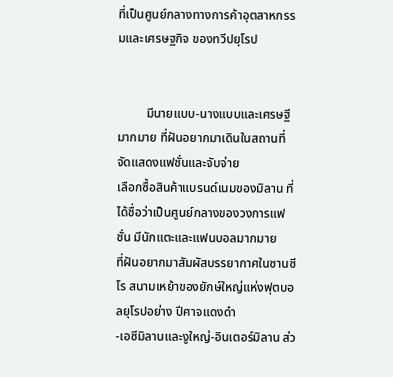ที่เป็นศูนย์กลางทางการค้าอุตสาหกรรมและเศรษฐกิจ ของทวีปยุโรป


         มีนายแบบ-นางแบบและเศรษฐีมากมาย ที่ฝันอยากมาเดินในสถานที่จัดแสดงแฟชั่นและจับจ่าย
เลือกซื้อสินค้าแบรนด์เนมของมิลาน ที่ได้ชื่อว่าเป็นศูนย์กลางของวงการแฟชั่น มีนักแตะและแฟนบอลมากมาย
ที่ฝันอยากมาสัมผัสบรรยากาศในซานซีโร สนามเหย้าของยักษ์ใหญ่แห่งฟุตบอลยุโรปอย่าง ปีศาจแดงดำ
-เอซีมิลานและงูใหญ่-อินเตอร์มิลาน ส่ว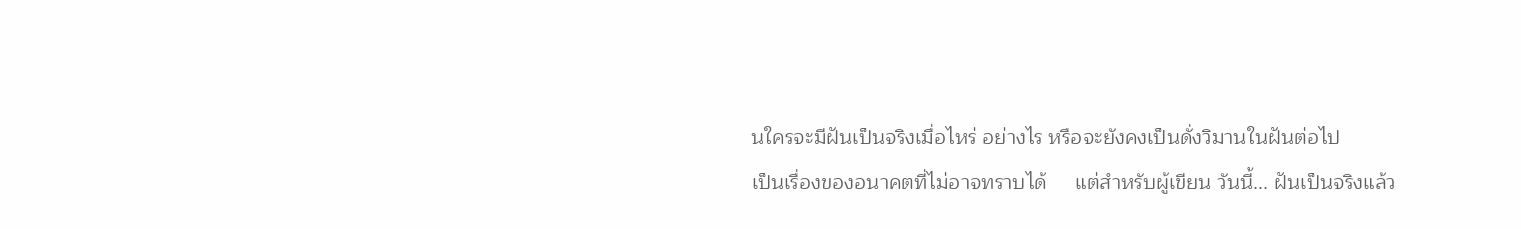นใครจะมีฝันเป็นจริงเมื่อไหร่ อย่างไร หรือจะยังคงเป็นดั่งวิมานในฝันต่อไป
เป็นเรื่องของอนาคตที่ไม่อาจทราบได้     แต่สำหรับผู้เขียน วันนี้... ฝันเป็นจริงแล้ว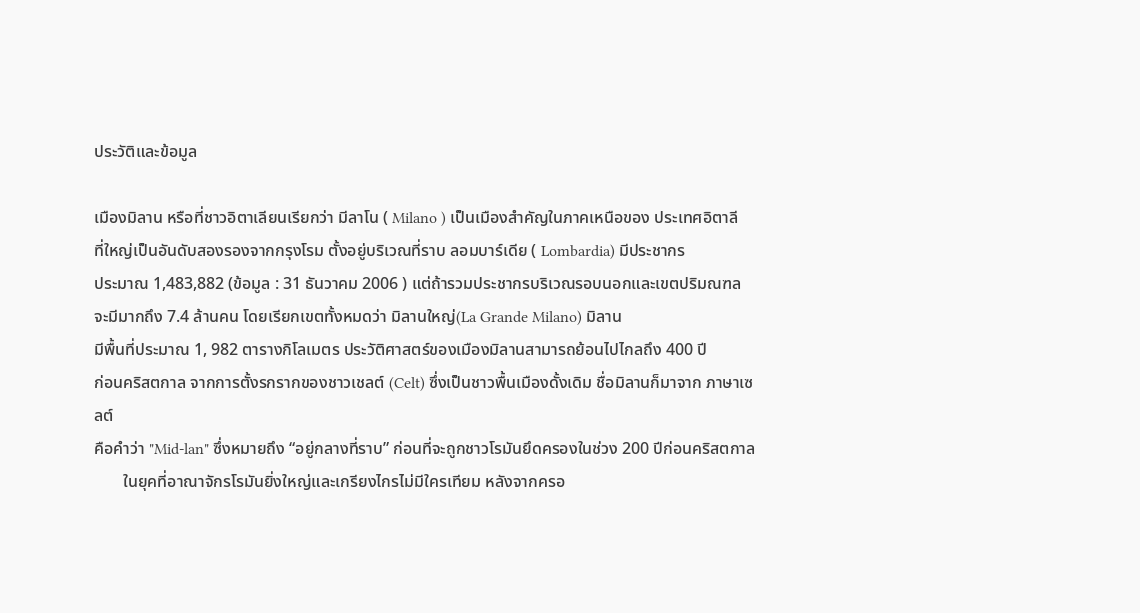ประวัติและข้อมูล

เมืองมิลาน หรือที่ชาวอิตาเลียนเรียกว่า มีลาโน ( Milano ) เป็นเมืองสำคัญในภาคเหนือของ ประเทศอิตาลี
ที่ใหญ่เป็นอันดับสองรองจากกรุงโรม ตั้งอยู่บริเวณที่ราบ ลอมบาร์เดีย ( Lombardia) มีประชากร
ประมาณ 1,483,882 (ข้อมูล : 31 ธันวาคม 2006 ) แต่ถ้ารวมประชากรบริเวณรอบนอกและเขตปริมณฑล
จะมีมากถึง 7.4 ล้านคน โดยเรียกเขตทั้งหมดว่า มิลานใหญ่(La Grande Milano) มิลาน
มีพื้นที่ประมาณ 1, 982 ตารางกิโลเมตร ประวัติศาสตร์ของเมืองมิลานสามารถย้อนไปไกลถึง 400 ปี
ก่อนคริสตกาล จากการตั้งรกรากของชาวเชลต์ (Celt) ซึ่งเป็นชาวพื้นเมืองดั้งเดิม ชื่อมิลานก็มาจาก ภาษาเซลต์
คือคำว่า "Mid-lan" ซึ่งหมายถึง “อยู่กลางที่ราบ” ก่อนที่จะถูกชาวโรมันยึดครองในช่วง 200 ปีก่อนคริสตกาล
       ในยุคที่อาณาจักรโรมันยิ่งใหญ่และเกรียงไกรไม่มีใครเทียม หลังจากครอ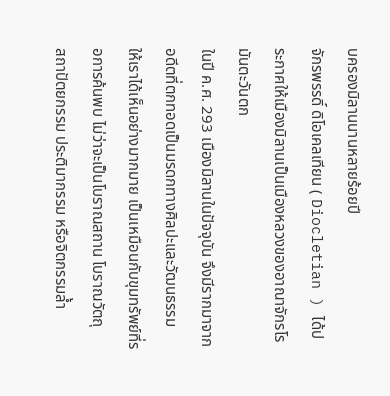บครองมิลานนานหลายร้อยปี
จักรพรรดิ์ ดิโอเคลเทียน ( Diocletian ) ได้ประกาศให้เมืองมิลานเป็นเมืองหลวงของอาณาจักรโรมันตะวันตก
ในปี ค.ศ. 293 เมืองมิลานในปัจจุบัน จึงมีรากมาจากอดีตที่ตกทอดเป็นมรดกทางศิลปะและวัฒนธรรม
ให้เราได้เห็นอย่างมากมาย เป็นเหมือนกับขุมทรัพย์ที่รอการค้นพบ ไม่ว่าจะเป็นโบราณสถาน โบราณวัตถุ
สถาปัตยกรรม ประติมากรรม หรือจิตกรรมล้ำ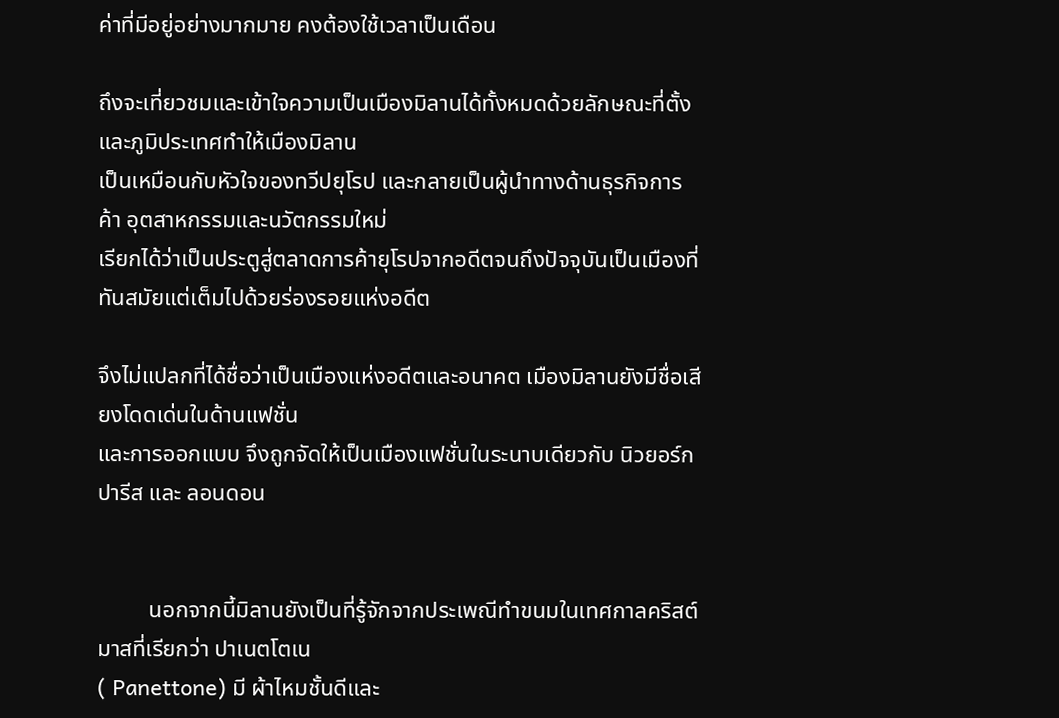ค่าที่มีอยู่อย่างมากมาย คงต้องใช้เวลาเป็นเดือน

ถึงจะเที่ยวชมและเข้าใจความเป็นเมืองมิลานได้ทั้งหมดด้วยลักษณะที่ตั้งและภูมิประเทศทำให้เมืองมิลาน
เป็นเหมือนกับหัวใจของทวีปยุโรป และกลายเป็นผู้นำทางด้านธุรกิจการค้า อุตสาหกรรมและนวัตกรรมใหม่
เรียกได้ว่าเป็นประตูสู่ตลาดการค้ายุโรปจากอดีตจนถึงปัจจุบันเป็นเมืองที่ทันสมัยแต่เต็มไปด้วยร่องรอยแห่งอดีต

จึงไม่แปลกที่ได้ชื่อว่าเป็นเมืองแห่งอดีตและอนาคต เมืองมิลานยังมีชื่อเสียงโดดเด่นในด้านแฟชั่น
และการออกแบบ จึงถูกจัดให้เป็นเมืองแฟชั่นในระนาบเดียวกับ นิวยอร์ก ปารีส และ ลอนดอน


         นอกจากนี้มิลานยังเป็นที่รู้จักจากประเพณีทำขนมในเทศกาลคริสต์มาสที่เรียกว่า ปาเนตโตเน
( Panettone) มี ผ้าไหมชั้นดีและ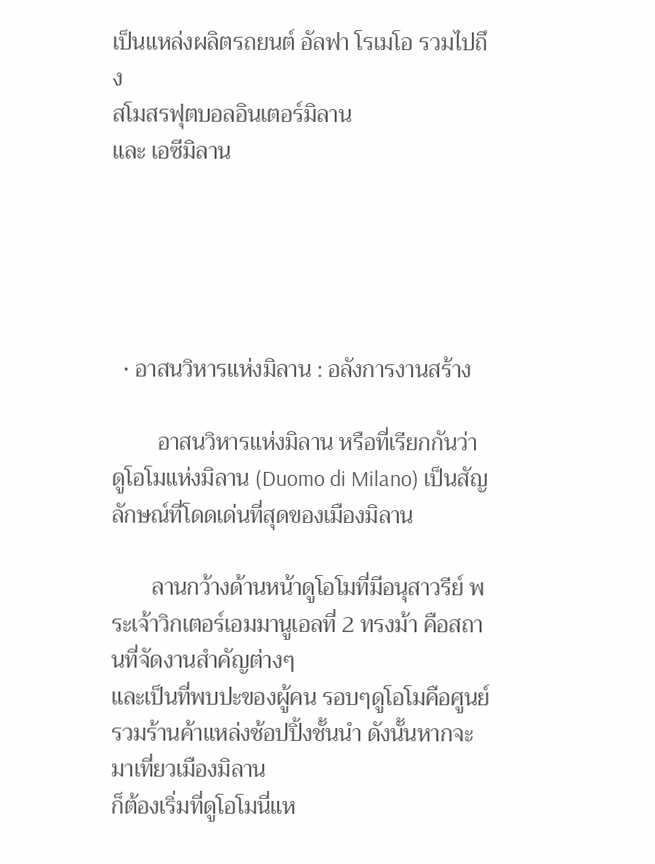เป็นแหล่งผลิตรถยนต์ อัลฟา โรเมโอ รวมไปถึง
สโมสรฟุตบอลอินเตอร์มิลาน
และ เอซีมิลาน





  • อาสนวิหารแห่งมิลาน : อลังการงานสร้าง

        อาสนวิหารแห่งมิลาน หรือที่เรียกกันว่า ดูโอโมแห่งมิลาน (Duomo di Milano) เป็นสัญลักษณ์ที่โดดเด่นที่สุดของเมืองมิลาน

       ลานกว้างด้านหน้าดูโอโมที่มีอนุสาวรีย์ พระเจ้าวิกเตอร์เอมมานูเอลที่ 2 ทรงม้า คือสถานที่จัดงานสำคัญต่างๆ
และเป็นที่พบปะของผู้คน รอบๆดูโอโมคือศูนย์รวมร้านค้าแหล่งช้อปปิ้งชั้นนำ ดังนั้นหากจะมาเที่ยวเมืองมิลาน
ก็ต้องเริ่มที่ดูโอโมนี่แห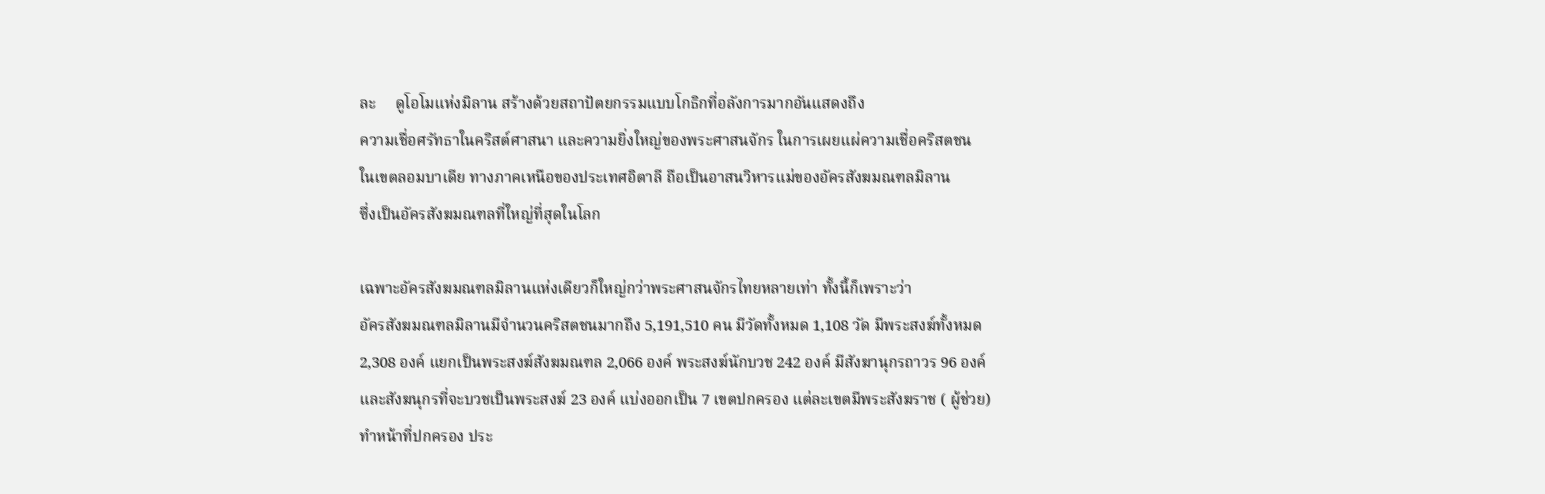ละ     ดูโอโมแห่งมิลาน สร้างด้วยสถาปัตยกรรมแบบโกธิกที่อลังการมากอันแสดงถึง
ความเชื่อศรัทธาในคริสต์ศาสนา และความยิ่งใหญ่ของพระศาสนจักร ในการเผยแผ่ความเชื่อคริสตชน
ในเขตลอมบาเดีย ทางภาคเหนือของประเทศอิตาลี ถือเป็นอาสนวิหารแม่ของอัครสังฆมณฑลมิลาน
ซึ่งเป็นอัครสังฆมณฑลที่ใหญ่ที่สุดในโลก

เฉพาะอัครสังฆมณฑลมิลานแห่งเดียวก็ใหญ่กว่าพระศาสนจักรไทยหลายเท่า ทั้งนี้ก็เพราะว่า
อัครสังฆมณฑลมิลานมีจำนวนคริสตชนมากถึง 5,191,510 คน มีวัดทั้งหมด 1,108 วัด มีพระสงฆ์ทั้งหมด
2,308 องค์ แยกเป็นพระสงฆ์สังฆมณฑล 2,066 องค์ พระสงฆ์นักบวช 242 องค์ มีสังฆานุกรถาวร 96 องค์
และสังฆนุกรที่จะบวชเป็นพระสงฆ์ 23 องค์ แบ่งออกเป็น 7 เขตปกครอง แต่ละเขตมีพระสังฆราช ( ผู้ช่วย)
ทำหน้าที่ปกครอง ประ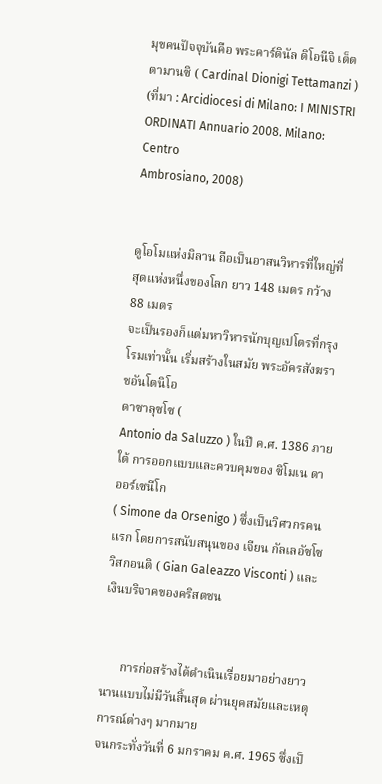มุขคนปัจจุบันคือ พระคาร์ดินัล ดิโอนีจิ เต็ตตามานซิ ( Cardinal Dionigi Tettamanzi )
(ที่มา : Arcidiocesi di Milano: I MINISTRI ORDINATI Annuario 2008. Milano: Centro
Ambrosiano, 2008)


ดูโอโมแห่งมิลาน ถือเป็นอาสนวิหารที่ใหญ่ที่สุดแห่งหนึ่งของโลก ยาว 148 เมตร กว้าง 88 เมตร
จะเป็นรองก็แต่มหาวิหารนักบุญเปโตรที่กรุงโรมเท่านั้น เริ่มสร้างในสมัย พระอัครสังฆราชอันโตนิโอ
ดาซาลุซโซ (
Antonio da Saluzzo ) ในปี ค.ศ. 1386 ภายใต้ การออกแบบและควบคุมของ ซิโมเน ดา
ออร์เซนีโก
( Simone da Orsenigo ) ซึ่งเป็นวิศวกรคนแรก โดยการสนับสนุนของ เจียน กัลเลอัซโซ วิสกอนติ ( Gian Galeazzo Visconti ) และเงินบริจาคของคริสตชน


      การก่อสร้างได้ดำเนินเรื่อยมาอย่างยาวนานแบบไม่มีวันสิ้นสุด ผ่านยุคสมัยและเหตุการณ์ต่างๆ มากมาย
จนกระทั่งวันที่ 6 มกราคม ค.ศ. 1965 ซึ่งเป็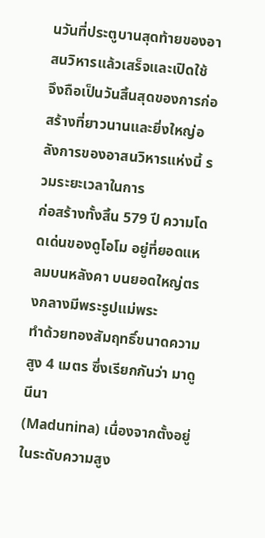นวันที่ประตูบานสุดท้ายของอาสนวิหารแล้วเสร็จและเปิดใช้
จึงถือเป็นวันสิ้นสุดของการก่อสร้างที่ยาวนานและยิ่งใหญ่อลังการของอาสนวิหารแห่งนี้ รวมระยะเวลาในการ
ก่อสร้างทั้งสิ้น 579 ปี ความโดดเด่นของดูโอโม อยู่ที่ยอดแหลมบนหลังคา บนยอดใหญ่ตรงกลางมีพระรูปแม่พระ
ทำด้วยทองสัมฤทธิ์ขนาดความสูง 4 เมตร ซึ่งเรียกกันว่า มาดูนีนา
(Madunina) เนื่องจากตั้งอยู่ในระดับความสูง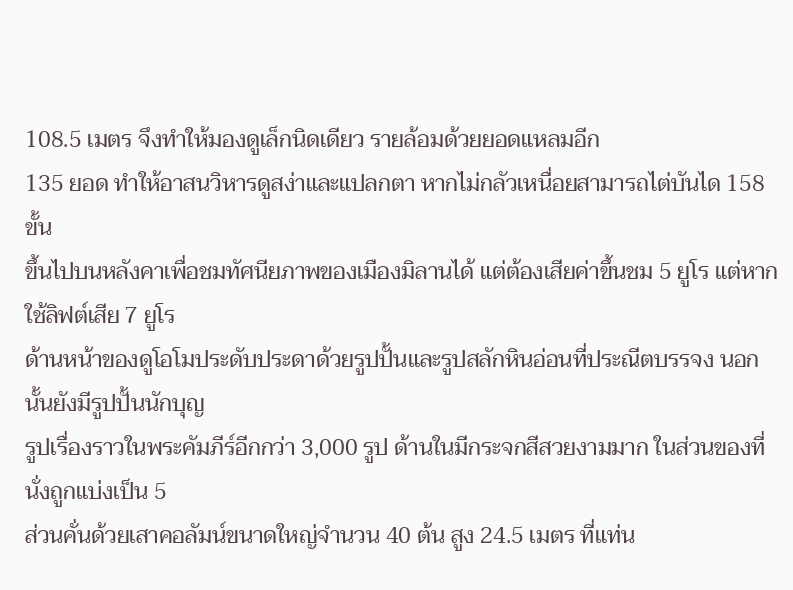108.5 เมตร จึงทำให้มองดูเล็กนิดเดียว รายล้อมด้วยยอดแหลมอีก
135 ยอด ทำให้อาสนวิหารดูสง่าและแปลกตา หากไม่กลัวเหนื่อยสามารถไต่บันได 158 ขั้น
ขึ้นไปบนหลังคาเพื่อชมทัศนียภาพของเมืองมิลานได้ แต่ต้องเสียค่าขึ้นชม 5 ยูโร แต่หากใช้ลิฟต์เสีย 7 ยูโร
ด้านหน้าของดูโอโมประดับประดาด้วยรูปปั้นและรูปสลักหินอ่อนที่ประณีตบรรจง นอกนั้นยังมีรูปปั้นนักบุญ
รูปเรื่องราวในพระคัมภีร์อีกกว่า 3,000 รูป ด้านในมีกระจกสีสวยงามมาก ในส่วนของที่นั่งถูกแบ่งเป็น 5
ส่วนคั่นด้วยเสาคอลัมน์ขนาดใหญ่จำนวน 40 ต้น สูง 24.5 เมตร ที่แท่น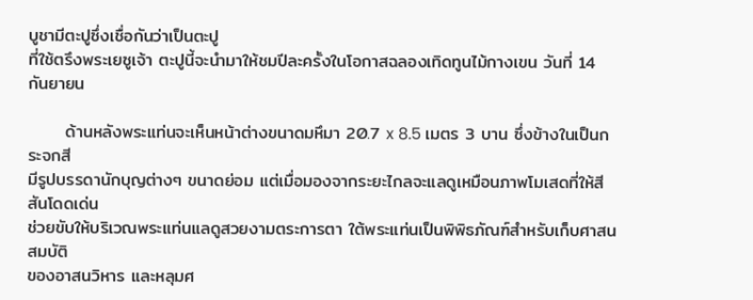บูชามีตะปูซึ่งเชื่อกันว่าเป็นตะปู
ที่ใช้ตรึงพระเยซูเจ้า ตะปูนี้จะนำมาให้ชมปีละครั้งในโอกาสฉลองเทิดทูนไม้กางเขน วันที่ 14 กันยายน

      ด้านหลังพระแท่นจะเห็นหน้าต่างขนาดมหึมา 20.7 x 8.5 เมตร 3 บาน ซึ่งข้างในเป็นกระจกสี
มีรูปบรรดานักบุญต่างๆ ขนาดย่อม แต่เมื่อมองจากระยะไกลจะแลดูเหมือนภาพโมเสดที่ให้สีสันโดดเด่น
ช่วยขับให้บริเวณพระแท่นแลดูสวยงามตระการตา ใต้พระแท่นเป็นพิพิธภัณฑ์สำหรับเก็บศาสนสมบัติ
ของอาสนวิหาร และหลุมศ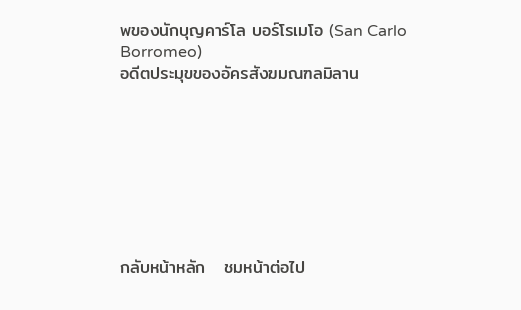พของนักบุญคาร์โล บอร์โรเมโอ (San Carlo Borromeo)
อดีตประมุขของอัครสังฆมณฑลมิลาน








กลับหน้าหลัก   ชมหน้าต่อไป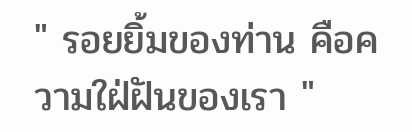" รอยยิ้มของท่าน คือความใฝ่ฝันของเรา "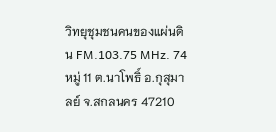วิทยุชุมชนคนของแผ่นดิน FM.103.75 MHz. 74 หมู่ 11 ต.นาโพธิ์ อ.กุสุมาลย์ จ.สกลนคร 47210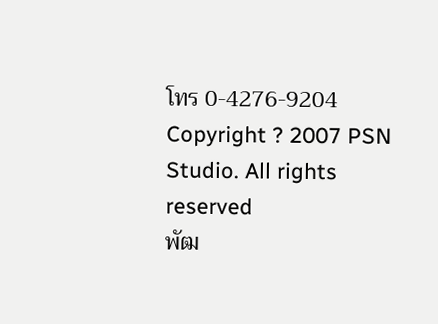โทร 0-4276-9204
Copyright ? 2007 PSN Studio. All rights reserved
พัฒ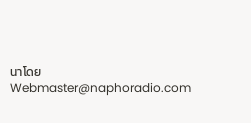นาโดย
Webmaster@naphoradio.com